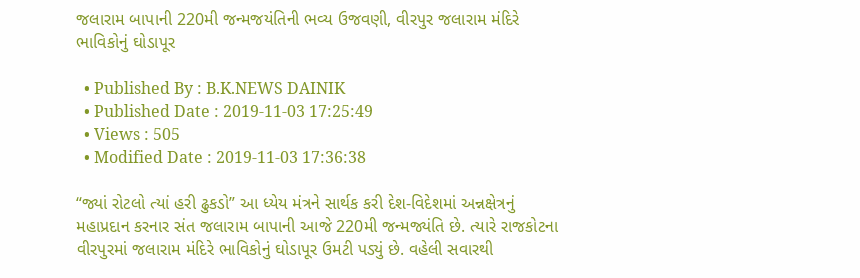જલારામ બાપાની 220મી જન્મજયંતિની ભવ્ય ઉજવણી, વીરપુર જલારામ મંદિરે ભાવિકોનું ઘોડાપૂર

  • Published By : B.K.NEWS DAINIK
  • Published Date : 2019-11-03 17:25:49
  • Views : 505
  • Modified Date : 2019-11-03 17:36:38

“જ્યાં રોટલો ત્યાં હરી ઢુકડો” આ ધ્યેય મંત્રને સાર્થક કરી દેશ-વિદેશમાં અન્નક્ષેત્રનું મહાપ્રદાન કરનાર સંત જલારામ બાપાની આજે 220મી જન્મજ્યંતિ છે. ત્યારે રાજકોટના વીરપુરમાં જલારામ મંદિરે ભાવિકોનું ઘોડાપૂર ઉમટી પડ્યું છે. વહેલી સવારથી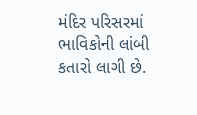મંદિર પરિસરમાં ભાવિકોની લાંબી કતારો લાગી છે.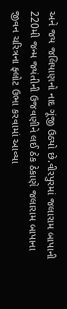અને જય જલિયાણનો નાદ ગૂંજી ઉઠ્યો છે.વીરપુરમાં જલારામ બાપાની 220મી જન્મ જ્યંતીની ઉજવણીને લઈ ઠેક ઠેકાણે જલારામ બાપાના જીવન ચરિત્રના ફ્લોટ ઉભા કરવામાં આવ્યા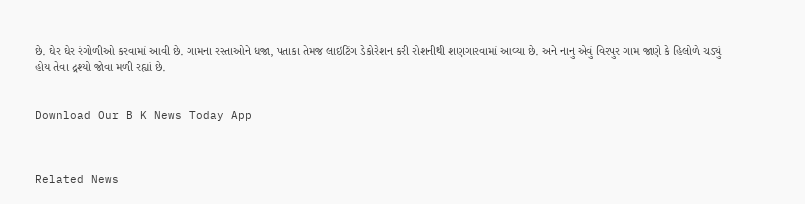છે. ઘેર ઘેર રંગોળીઓ કરવામાં આવી છે. ગામના રસ્તાઓને ધજા, પતાકા તેમજ લાઇટિંગ ડેકોરેશન કરી રોશનીથી શણગારવામાં આવ્યા છે. અને નાનુ એવું વિરપુર ગામ જાણે કે હિલોળે ચડ્યું હોય તેવા દ્રશ્યો જોવા મળી રહ્યાં છે.


Download Our B K News Today App



Related News